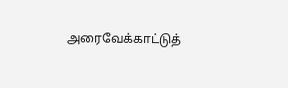அரைவேக்காட்டுத்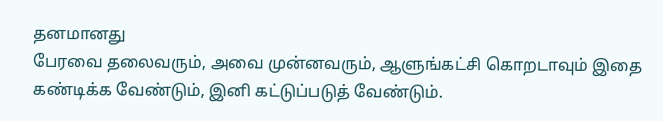தனமானது
பேரவை தலைவரும், அவை முன்னவரும், ஆளுங்கட்சி கொறடாவும் இதை கண்டிக்க வேண்டும், இனி கட்டுப்படுத் வேண்டும்.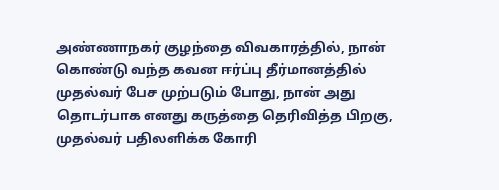அண்ணாநகர் குழந்தை விவகாரத்தில், நான் கொண்டு வந்த கவன ஈர்ப்பு தீர்மானத்தில் முதல்வர் பேச முற்படும் போது, நான் அது தொடர்பாக எனது கருத்தை தெரிவித்த பிறகு, முதல்வர் பதிலளிக்க கோரி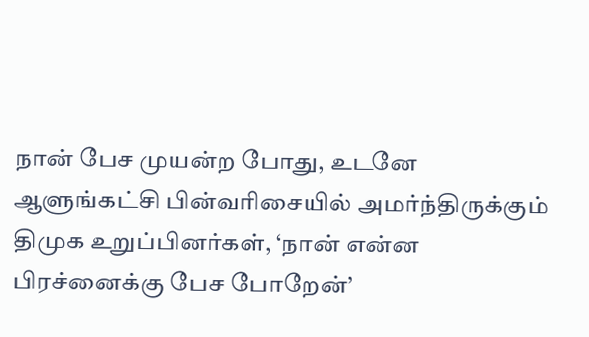நான் பேச முயன்ற போது, உடனே ஆளுங்கட்சி பின்வரிசையில் அமர்ந்திருக்கும் திமுக உறுப்பினர்கள், ‘நான் என்ன பிரச்னைக்கு பேச போறேன்’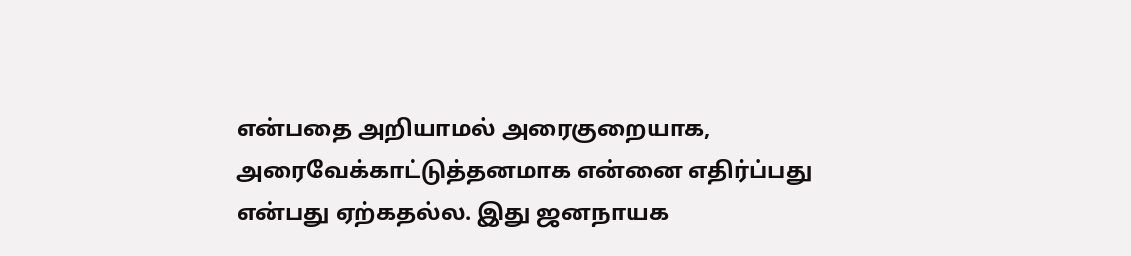என்பதை அறியாமல் அரைகுறையாக, அரைவேக்காட்டுத்தனமாக என்னை எதிர்ப்பது என்பது ஏற்கதல்ல. இது ஜனநாயக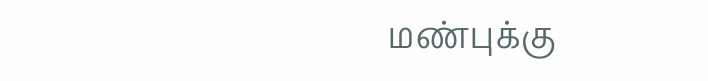மண்புக்கு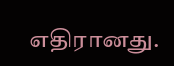எதிரானது.